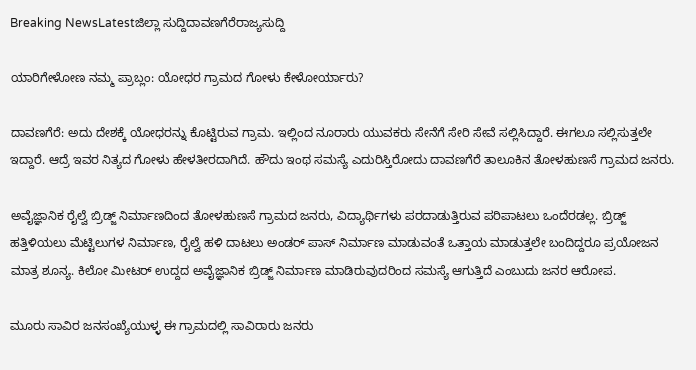Breaking NewsLatestಜಿಲ್ಲಾ ಸುದ್ದಿದಾವಣಗೆರೆರಾಜ್ಯಸುದ್ದಿ

ಯಾರಿಗೇಳೋಣ ನಮ್ಮ ಪ್ರಾಬ್ಲಂ: ಯೋಧರ ಗ್ರಾಮದ ಗೋಳು ಕೇಳೋರ್ಯಾರು?

ದಾವಣಗೆರೆ: ಅದು ದೇಶಕ್ಕೆ ಯೋಧರನ್ನು ಕೊಟ್ಟಿರುವ ಗ್ರಾಮ. ಇಲ್ಲಿಂದ ನೂರಾರು ಯುವಕರು ಸೇನೆಗೆ ಸೇರಿ ಸೇವೆ ಸಲ್ಲಿಸಿದ್ದಾರೆ. ಈಗಲೂ ಸಲ್ಲಿಸುತ್ತಲೇ ಇದ್ದಾರೆ. ಆದ್ರೆ ಇವರ ನಿತ್ಯದ ಗೋಳು ಹೇಳತೀರದಾಗಿದೆ. ಹೌದು ಇಂಥ ಸಮಸ್ಯೆ ಎದುರಿಸ್ತಿರೋದು ದಾವಣಗೆರೆ ತಾಲೂಕಿನ ತೋಳಹುಣಸೆ ಗ್ರಾಮದ ಜನರು.

ಅವೈಜ್ಞಾನಿಕ ರೈಲ್ವೆ ಬ್ರಿಡ್ಜ್ ನಿರ್ಮಾಣದಿಂದ ತೋಳಹುಣಸೆ ಗ್ರಾಮದ ಜನರು, ವಿದ್ಯಾರ್ಥಿಗಳು ಪರದಾಡುತ್ತಿರುವ ಪರಿಪಾಟಲು ಒಂದೆರಡಲ್ಲ‌. ಬ್ರಿಡ್ಜ್ ಹತ್ತಿಳಿಯಲು ಮೆಟ್ಟಿಲುಗಳ ನಿರ್ಮಾಣ, ರೈಲ್ವೆ ಹಳಿ ದಾಟಲು ಅಂಡರ್ ಪಾಸ್ ನಿರ್ಮಾಣ ಮಾಡುವಂತೆ ಒತ್ತಾಯ ಮಾಡುತ್ತಲೇ ಬಂದಿದ್ದರೂ ಪ್ರಯೋಜನ ಮಾತ್ರ ಶೂನ್ಯ. ಕಿಲೋ ಮೀಟರ್ ಉದ್ದದ ಅವೈಜ್ಞಾನಿಕ ಬ್ರಿಡ್ಜ್ ನಿರ್ಮಾಣ ಮಾಡಿರುವುದರಿಂದ ಸಮಸ್ಯೆ ಆಗುತ್ತಿದೆ ಎಂಬುದು ಜನರ ಆರೋಪ.

ಮೂರು ಸಾವಿರ ಜನಸಂಖ್ಯೆಯುಳ್ಳ ಈ ಗ್ರಾಮದಲ್ಲಿ ಸಾವಿರಾರು ಜನರು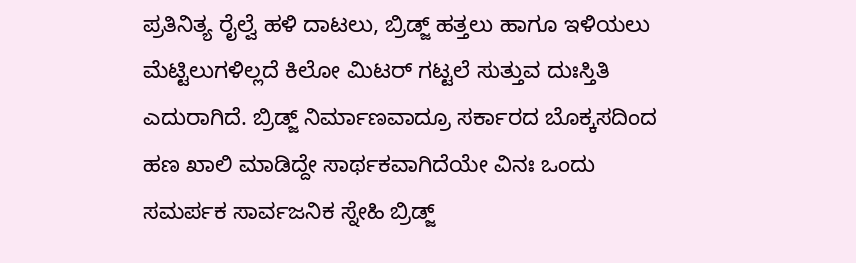ಪ್ರತಿನಿತ್ಯ ರೈಲ್ವೆ ಹಳಿ ದಾಟಲು, ಬ್ರಿಡ್ಜ್ ಹತ್ತಲು ಹಾಗೂ ಇಳಿಯಲು ಮೆಟ್ಟಿಲುಗಳಿಲ್ಲದೆ ಕಿಲೋ ಮಿಟರ್ ಗಟ್ಟಲೆ ಸುತ್ತುವ ದುಃಸ್ತಿತಿ ಎದುರಾಗಿದೆ. ಬ್ರಿಡ್ಜ್ ನಿರ್ಮಾಣವಾದ್ರೂ ಸರ್ಕಾರದ ಬೊಕ್ಕಸದಿಂದ ಹಣ ಖಾಲಿ ಮಾಡಿದ್ದೇ ಸಾರ್ಥಕವಾಗಿದೆಯೇ ವಿನಃ ಒಂದು ಸಮರ್ಪಕ ಸಾರ್ವಜನಿಕ ಸ್ನೇಹಿ ಬ್ರಿಡ್ಜ್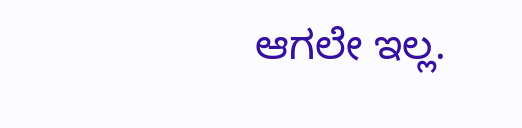ಆಗಲೇ ಇಲ್ಲ.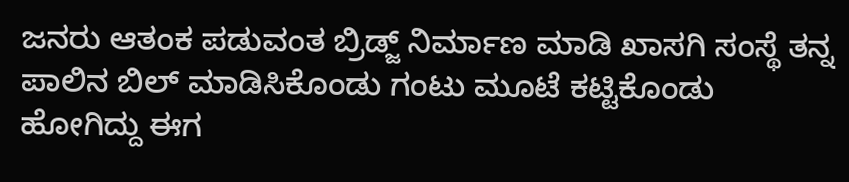ಜನರು ಆತಂಕ ಪಡುವಂತ ಬ್ರಿಡ್ಜ್ ನಿರ್ಮಾಣ ಮಾಡಿ ಖಾಸಗಿ ಸಂಸ್ಥೆ ತನ್ನ ಪಾಲಿನ ಬಿಲ್ ಮಾಡಿಸಿಕೊಂಡು ಗಂಟು ಮೂಟೆ ಕಟ್ಟಿಕೊಂಡು ಹೋಗಿದ್ದು ಈಗ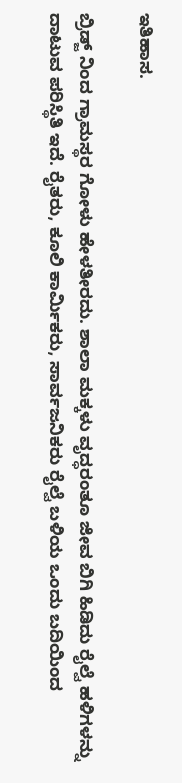ಇತಿಹಾಸ.

ಬ್ರಿಡ್ಜ್ ನಿಂದ ಗ್ರಾಮಸ್ಥರ ಗೋಳು ಹೇಳತೀರದು. ಶಾಲಾ ಮಕ್ಕಳು ವೃದ್ಧರಂತೂ ಜೀವ ಬಿಗಿ ಹಿಡಿದು ರೈಲ್ವೆ ಹಳಿಗಳನ್ನು ದಾಟುವ ಪರಿಸ್ಥಿತಿ ಇದೆ. ರೈತರು, ಕೂಲಿ ಕಾರ್ಮಿಕರು, ಸಾರ್ವಜನಿಕರು ರೈಲ್ವೆ ಬಳಿಯ ಒಂದು ಬದಿಯಿಂದ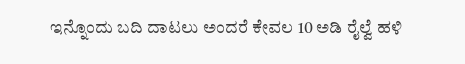ಇನ್ನೊಂದು ಬದಿ ದಾಟಲು ಅಂದರೆ ಕೇವಲ 10 ಅಡಿ ರೈಲ್ವೆ ಹಳಿ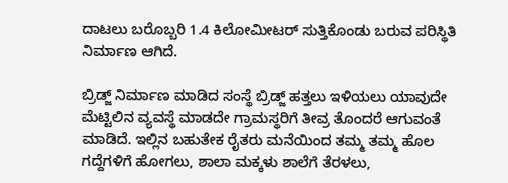ದಾಟಲು ಬರೊಬ್ಬರಿ 1.4 ಕಿಲೋಮೀಟರ್ ಸುತ್ತಿಕೊಂಡು ಬರುವ ಪರಿಸ್ಥಿತಿ ನಿರ್ಮಾಣ ಆಗಿದೆ.

ಬ್ರಿಡ್ಜ್ ನಿರ್ಮಾಣ ಮಾಡಿದ ಸಂಸ್ಥೆ ಬ್ರಿಡ್ಜ್ ಹತ್ತಲು ಇಳಿಯಲು ಯಾವುದೇ ಮೆಟ್ಟಿಲಿನ ವ್ಯವಸ್ಥೆ ಮಾಡದೇ ಗ್ರಾಮಸ್ಥರಿಗೆ ತೀವ್ರ ತೊಂದರೆ ಆಗುವಂತೆ ಮಾಡಿದೆ. ಇಲ್ಲಿನ ಬಹುತೇಕ ರೈತರು ಮನೆಯಿಂದ ತಮ್ಮ ತಮ್ಮ ಹೊಲ ಗದ್ದೆಗಳಿಗೆ ಹೋಗಲು, ಶಾಲಾ ಮಕ್ಕಳು ಶಾಲೆಗೆ ತೆರಳಲು,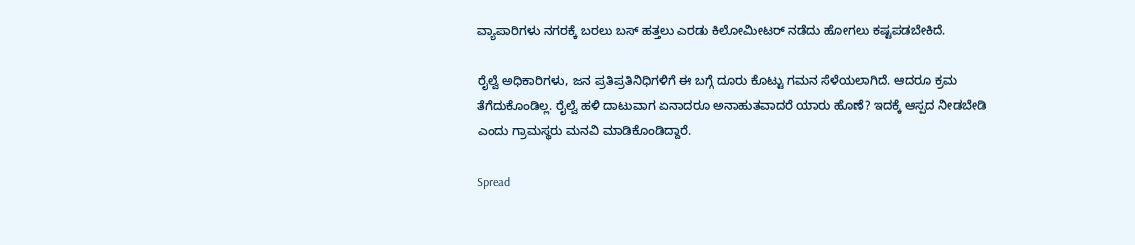ವ್ಯಾಪಾರಿಗಳು ನಗರಕ್ಕೆ ಬರಲು ಬಸ್ ಹತ್ತಲು ಎರಡು ಕಿಲೋಮೀಟರ್ ನಡೆದು ಹೋಗಲು ಕಷ್ಟಪಡಬೇಕಿದೆ.

ರೈಲ್ವೆ ಅಧಿಕಾರಿಗಳು, ಜನ ಪ್ರತಿಪ್ರತಿನಿಧಿಗಳಿಗೆ ಈ ಬಗ್ಗೆ ದೂರು ಕೊಟ್ಟು ಗಮನ ಸೆಳೆಯಲಾಗಿದೆ. ಆದರೂ ಕ್ರಮ ತೆಗೆದುಕೊಂಡಿಲ್ಲ. ರೈಲ್ವೆ ಹಳಿ ದಾಟುವಾಗ ಏನಾದರೂ ಅನಾಹುತವಾದರೆ ಯಾರು ಹೊಣೆ? ಇದಕ್ಕೆ ಆಸ್ಪದ ನೀಡಬೇಡಿ ಎಂದು ಗ್ರಾಮಸ್ಥರು ಮನವಿ ಮಾಡಿಕೊಂಡಿದ್ದಾರೆ.

Spread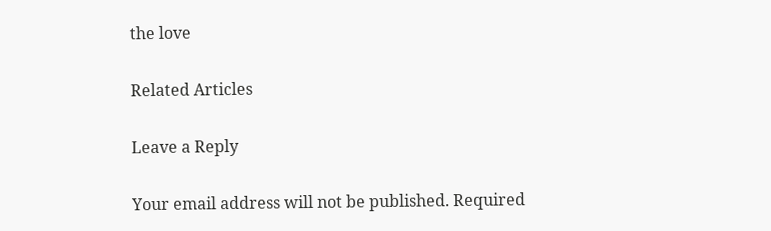the love

Related Articles

Leave a Reply

Your email address will not be published. Required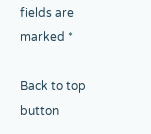fields are marked *

Back to top button